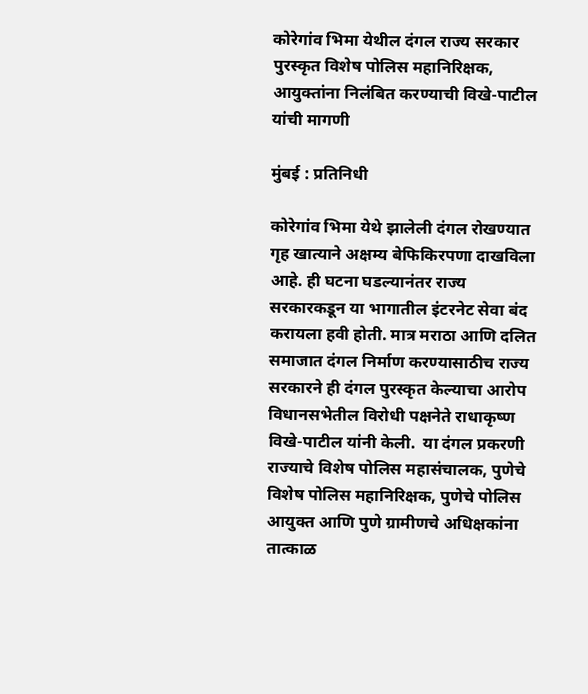कोरेगांव भिमा येथील दंगल राज्य सरकार पुरस्कृत विशेष पोलिस महानिरिक्षक, आयुक्तांना निलंबित करण्याची विखे-पाटील यांची मागणी

मुंबई : प्रतिनिधी

कोरेगांव भिमा येथे झालेली दंगल रोखण्यात गृह खात्याने अक्षम्य बेफिकिरपणा दाखविला आहे. ही घटना घडल्यानंतर राज्य सरकारकडून या भागातील इंटरनेट सेवा बंद करायला हवी होती. मात्र मराठा आणि दलित समाजात दंगल निर्माण करण्यासाठीच राज्य सरकारने ही दंगल पुरस्कृत केल्याचा आरोप विधानसभेतील विरोधी पक्षनेते राधाकृष्ण विखे-पाटील यांनी केली.  या दंगल प्रकरणी राज्याचे विशेष पोलिस महासंचालक, पुणेचे विशेष पोलिस महानिरिक्षक, पुणेचे पोलिस आयुक्त आणि पुणे ग्रामीणचे अधिक्षकांना तात्काळ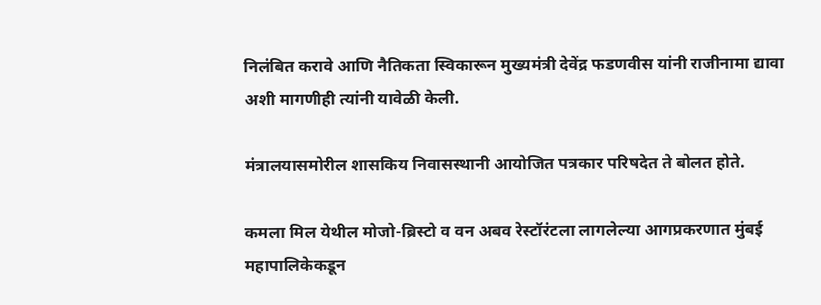निलंबित करावे आणि नैतिकता स्विकारून मुख्यमंत्री देवेंद्र फडणवीस यांनी राजीनामा द्यावा अशी मागणीही त्यांनी यावेळी केली.

मंत्रालयासमोरील शासकिय निवासस्थानी आयोजित पत्रकार परिषदेत ते बोलत होते.

कमला मिल येथील मोजो-ब्रिस्टो व वन अबव रेस्टॉरंटला लागलेल्या आगप्रकरणात मुंबई महापालिकेकडून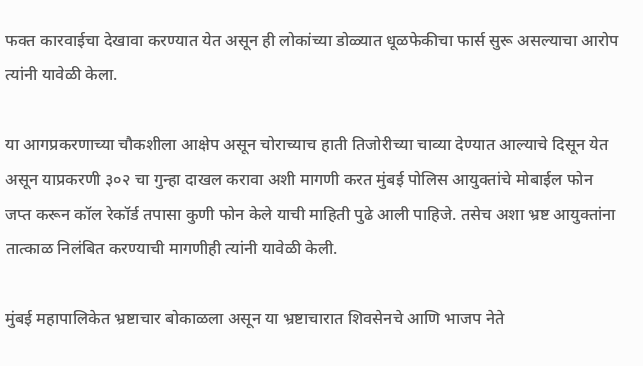फक्त कारवाईचा देखावा करण्यात येत असून ही लोकांच्या डोळ्यात धूळफेकीचा फार्स सुरू असल्याचा आरोप त्यांनी यावेळी केला.

या आगप्रकरणाच्या चौकशीला आक्षेप असून चोराच्याच हाती तिजोरीच्या चाव्या देण्यात आल्याचे दिसून येत असून याप्रकरणी ३०२ चा गुन्हा दाखल करावा अशी मागणी करत मुंबई पोलिस आयुक्तांचे मोबाईल फोन जप्त करून कॉल रेकॉर्ड तपासा कुणी फोन केले याची माहिती पुढे आली पाहिजे. तसेच अशा भ्रष्ट आयुक्तांना तात्काळ निलंबित करण्याची मागणीही त्यांनी यावेळी केली.

मुंबई महापालिकेत भ्रष्टाचार बोकाळला असून या भ्रष्टाचारात शिवसेनचे आणि भाजप नेते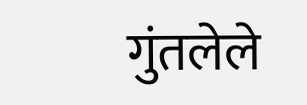गुंतलेले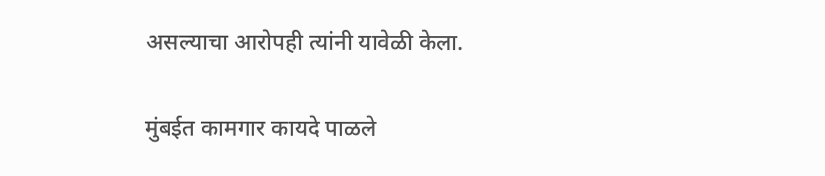असल्याचा आरोपही त्यांनी यावेळी केला.

मुंबईत कामगार कायदे पाळले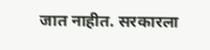जात नाहीत. सरकारला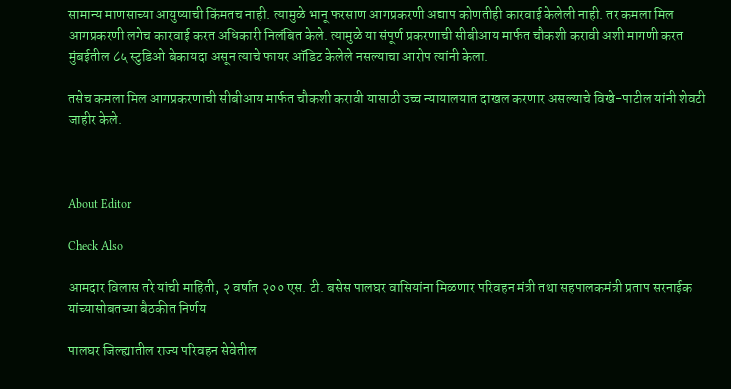सामान्य माणसाच्या आयुष्याची किंमतच नाही. त्यामुळे भानू फरसाण आगप्रकरणी अद्याप कोणतीही कारवाई केलेली नाही. तर कमला मिल आगप्रकरणी लगेच कारवाई करत अधिकारी निलंबित केले. त्यामुळे या संपूर्ण प्रकरणाची सीबीआय मार्फत चौकशी करावी अशी मागणी करत मुंबईतील ८५ स्टुडिओ बेकायदा असून त्याचे फायर ऑडिट केलेले नसल्याचा आरोप त्यांनी केला.

तसेच कमला मिल आगप्रकरणाची सीबीआय मार्फत चौकशी करावी यासाठी उच्च न्यायालयात दाखल करणार असल्याचे विखे-पाटील यांनी शेवटी जाहीर केले.



About Editor

Check Also

आमदार विलास तरे यांची माहिती, २ वर्षात २०० एस. टी. बसेस पालघर वासियांना मिळणार परिवहन मंत्री तथा सहपालकमंत्री प्रताप सरनाईक यांच्यासोबतच्या बैठकीत निर्णय

पालघर जिल्ह्यातील राज्य परिवहन सेवेतील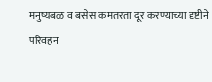मनुष्यबळ व बसेस कमतरता दूर करण्याच्या दृष्टीने परिवहन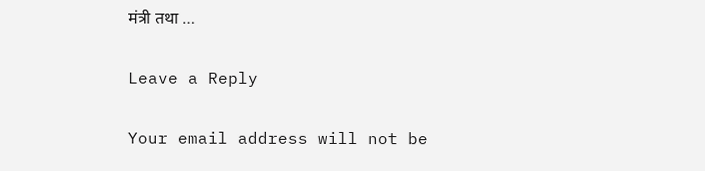मंत्री तथा …

Leave a Reply

Your email address will not be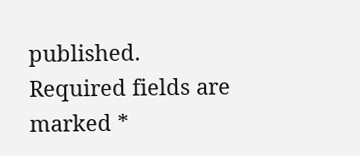published. Required fields are marked *